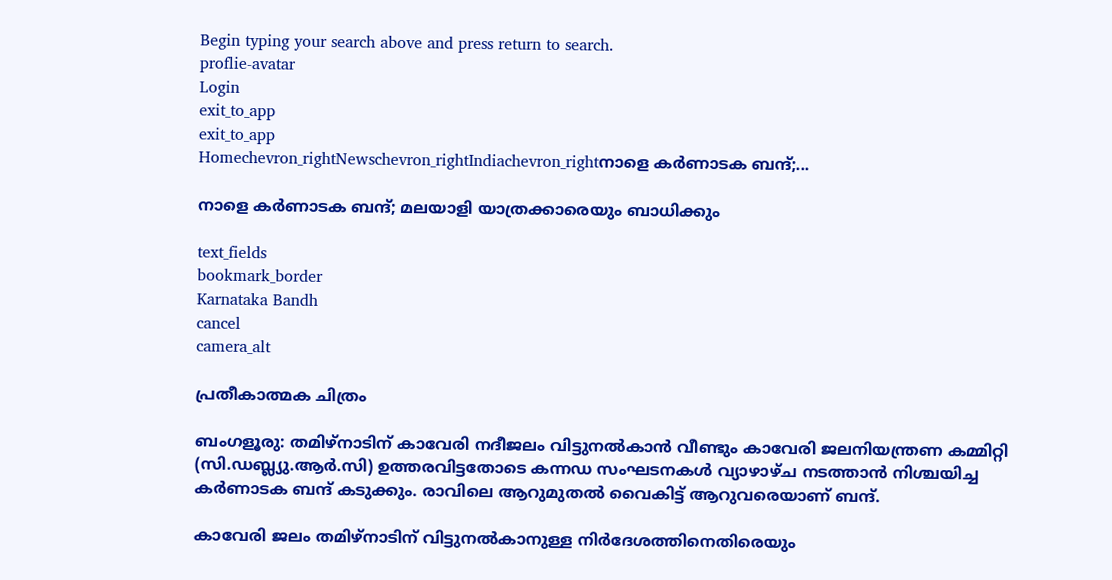Begin typing your search above and press return to search.
proflie-avatar
Login
exit_to_app
exit_to_app
Homechevron_rightNewschevron_rightIndiachevron_rightനാളെ കർണാടക ബന്ദ്;...

നാളെ കർണാടക ബന്ദ്; മലയാളി യാത്രക്കാരെയും ബാധിക്കും

text_fields
bookmark_border
Karnataka Bandh
cancel
camera_alt

പ്രതീകാത്മക ചിത്രം

ബംഗളൂരു: തമിഴ്‌നാടിന് കാവേരി നദീജലം വിട്ടുനൽകാൻ വീണ്ടും കാവേരി ജലനിയന്ത്രണ കമ്മിറ്റി (സി.ഡബ്ല്യു.ആർ.സി) ഉത്തരവിട്ടതോടെ കന്നഡ സംഘടനകൾ വ്യാഴാഴ്ച നടത്താൻ നിശ്ചയിച്ച കർണാടക ബന്ദ് കടുക്കും. രാവിലെ ആറുമുതൽ വൈകിട്ട് ആറുവരെയാണ് ബന്ദ്.

കാവേരി ജലം തമിഴ്നാടിന് വിട്ടുനൽകാനുള്ള നിർദേശത്തിനെതിരെയും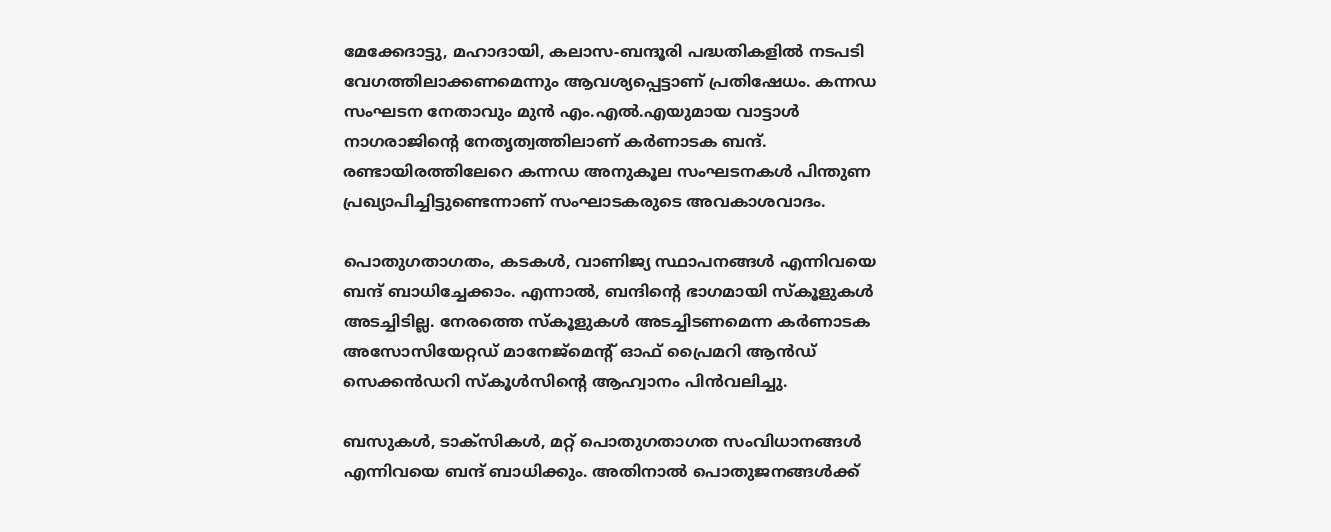മേക്കേദാട്ടു, മഹാദായി, കലാസ-ബന്ദൂരി പദ്ധതികളിൽ നടപടി വേഗത്തിലാക്കണമെന്നും ആവശ്യപ്പെട്ടാണ് പ്രതിഷേധം. കന്നഡ സംഘടന നേതാവും മുൻ എം.എൽ.എയുമായ വാട്ടാൾ നാഗരാജിന്റെ നേതൃത്വത്തിലാണ് കർണാടക ബന്ദ്. രണ്ടായിരത്തിലേറെ കന്നഡ അനുകൂല സംഘടനകൾ പിന്തുണ പ്രഖ്യാപിച്ചിട്ടുണ്ടെന്നാണ് സംഘാടകരുടെ അവകാശവാദം.

പൊതുഗതാഗതം, കടകൾ, വാണിജ്യ സ്ഥാപനങ്ങൾ എന്നിവയെ ബന്ദ് ബാധിച്ചേക്കാം. എന്നാൽ, ബന്ദിന്റെ ഭാഗമായി സ്കൂളുകൾ അടച്ചിടില്ല. നേരത്തെ സ്കൂളുകൾ അടച്ചിടണമെന്ന കർണാടക അസോസിയേറ്റഡ് മാനേജ്മെന്റ് ഓഫ് പ്രൈമറി ആൻഡ് സെക്കൻഡറി സ്കൂൾസിന്റെ ആഹ്വാനം പിൻവലിച്ചു.

ബസുകൾ, ടാക്സികൾ, മറ്റ് പൊതുഗതാഗത സംവിധാനങ്ങൾ എന്നിവയെ ബന്ദ് ബാധിക്കും. അതിനാൽ പൊതുജനങ്ങൾക്ക്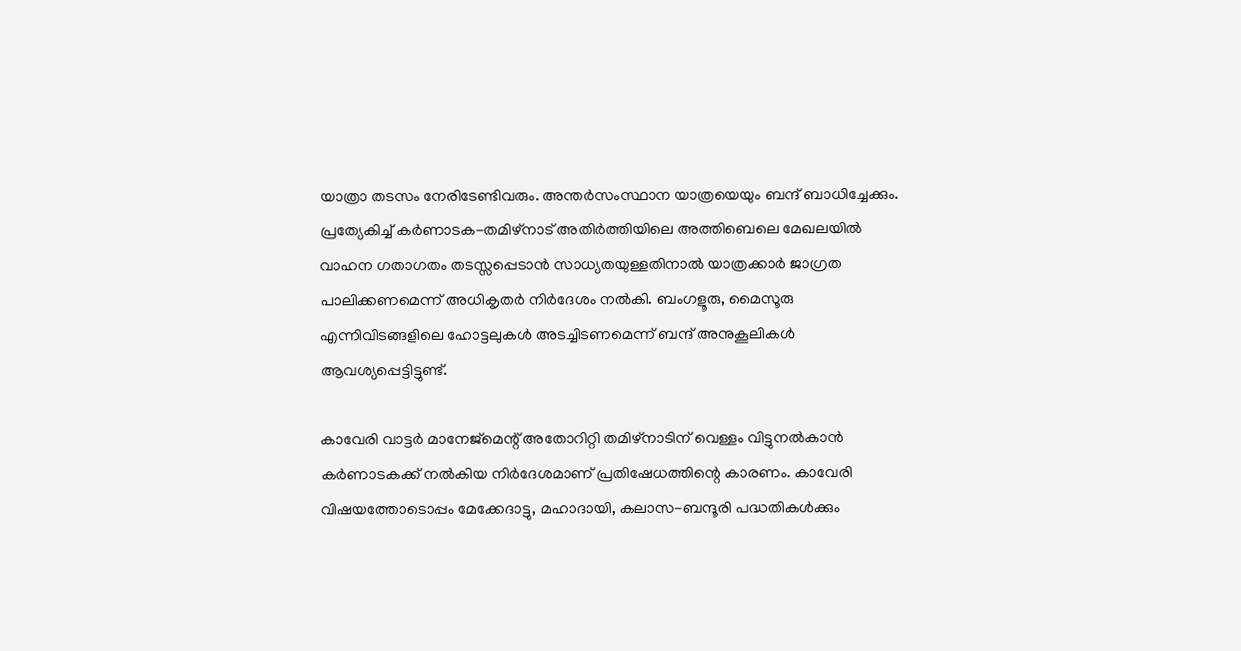യാത്രാ തടസം നേരിടേണ്ടിവരും. അന്തർസംസ്ഥാന യാത്രയെയും ബന്ദ് ബാധിച്ചേക്കും. പ്രത്യേകിച്ച് കർണാടക-തമിഴ്നാട് അതിർത്തിയിലെ അത്തിബെലെ മേഖലയിൽ വാഹന ഗതാഗതം തടസ്സപ്പെടാൻ സാധ്യതയുള്ളതിനാൽ യാത്രക്കാർ ജാഗ്രത പാലിക്കണമെന്ന് അധികൃതർ നിർദേശം നൽകി. ബംഗളൂരു, മൈസൂരു എന്നിവിടങ്ങളിലെ ഹോട്ടലുകൾ അടച്ചിടണമെന്ന് ബന്ദ് അനുകൂലികൾ ആവശ്യപ്പെട്ടിട്ടുണ്ട്.

കാവേരി വാട്ടർ മാനേജ്മെന്റ് അതോറിറ്റി തമിഴ്നാടിന് വെള്ളം വിട്ടുനൽകാൻ കർണാടകക്ക് നൽകിയ നിർദേശമാണ് പ്രതിഷേധത്തിന്റെ കാരണം. കാവേരി വിഷയത്തോടൊപ്പം മേക്കേദാട്ടു, മഹാദായി, കലാസ-ബന്ദൂരി പദ്ധതികൾക്കും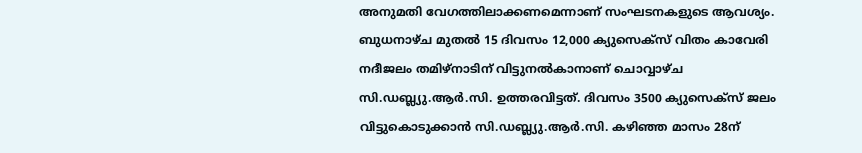അനുമതി വേഗത്തിലാക്കണമെന്നാണ് സംഘടനകളുടെ ആവശ്യം. ബുധനാഴ്ച മുതൽ 15 ദിവസം 12,000 ക്യുസെക്സ്‌ വിതം കാവേരി നദീജലം തമിഴ്‌നാടിന് വിട്ടുനൽകാനാണ് ചൊവ്വാഴ്ച സി.ഡബ്ല്യു.ആർ.സി. ഉത്തരവിട്ടത്. ദിവസം 3500 ക്യുസെക്സ് ജലം വിട്ടുകൊടുക്കാൻ സി.ഡബ്ല്യു.ആർ.സി. കഴിഞ്ഞ മാസം 28ന്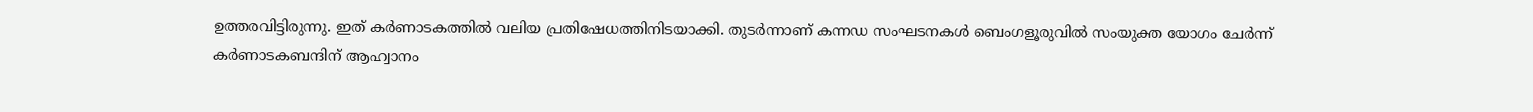ഉത്തരവിട്ടിരുന്നു. ഇത് കർണാടകത്തിൽ വലിയ പ്രതിഷേധത്തിനിടയാക്കി. തുടർന്നാണ് കന്നഡ സംഘടനകൾ ബെംഗളൂരുവിൽ സംയുക്ത യോഗം ചേർന്ന് കർണാടകബന്ദിന് ആഹ്വാനം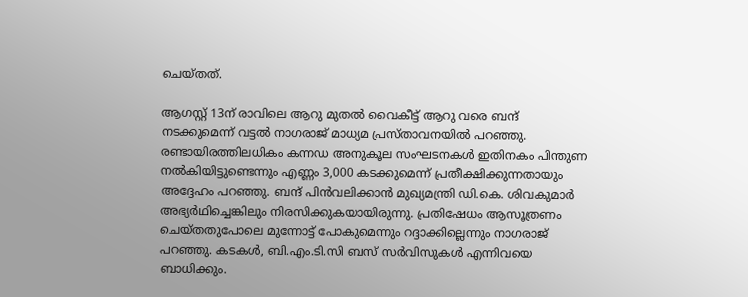ചെയ്തത്.

ആഗസ്റ്റ് 13ന് രാവിലെ ആറു മുതൽ വൈകീട്ട് ആറു വരെ ബന്ദ് നടക്കുമെന്ന് വട്ടൽ നാഗരാജ് മാധ്യമ പ്രസ്താവനയിൽ പറഞ്ഞു. രണ്ടായിരത്തിലധികം കന്നഡ അനുകൂല സംഘടനകൾ ഇതിനകം പിന്തുണ നൽകിയിട്ടുണ്ടെന്നും എണ്ണം 3,000 കടക്കുമെന്ന് പ്രതീക്ഷിക്കുന്നതായും അദ്ദേഹം പറഞ്ഞു. ബന്ദ് പിൻവലിക്കാൻ മുഖ്യമന്ത്രി ഡി.കെ. ശിവകുമാർ അഭ്യർഥിച്ചെങ്കിലും നിരസിക്കുകയായിരുന്നു. പ്രതിഷേധം ആസൂത്രണം ചെയ്തതുപോലെ മുന്നോട്ട് പോകുമെന്നും റദ്ദാക്കില്ലെന്നും നാഗരാജ് പറഞ്ഞു. കടകള്‍, ബി‌.എം‌.ടി‌.സി ബസ് സർവിസുകൾ എന്നിവയെ ബാധിക്കും.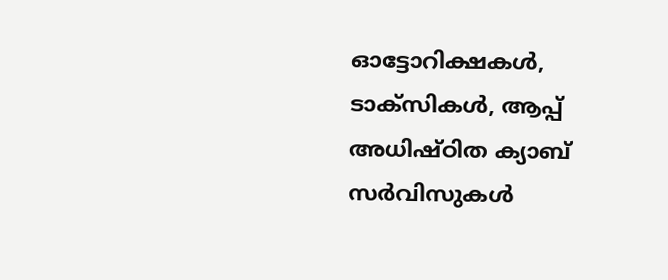ഓട്ടോറിക്ഷകൾ, ടാക്സികൾ, ആപ്പ് അധിഷ്ഠിത ക്യാബ് സർവിസുകൾ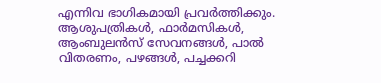എന്നിവ ഭാഗികമായി പ്രവർത്തിക്കും. ആശുപത്രികൾ, ഫാർമസികൾ, ആംബുലൻസ് സേവനങ്ങൾ, പാൽ വിതരണം, പഴങ്ങൾ, പച്ചക്കറി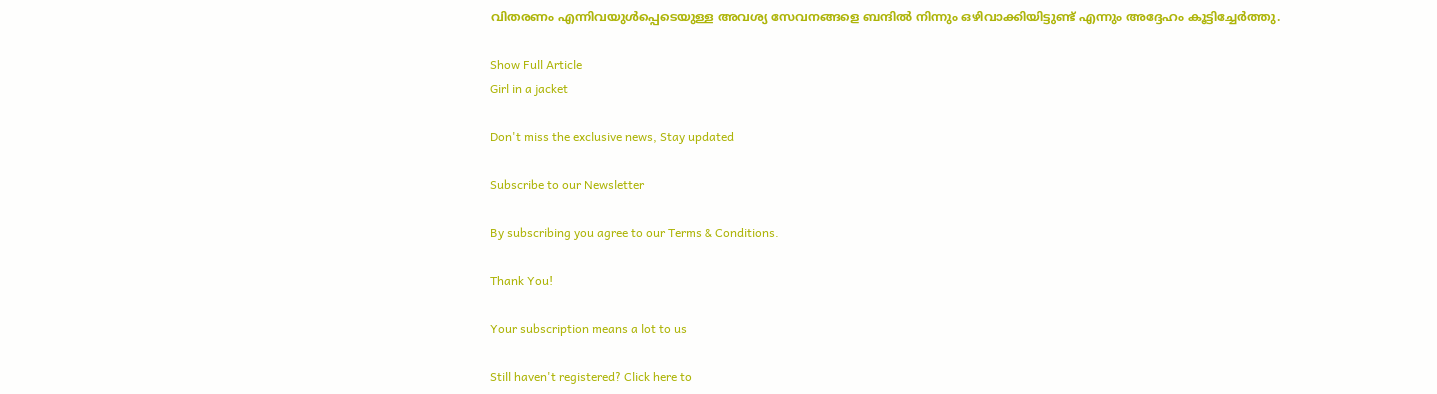വിതരണം എന്നിവയുൾപ്പെടെയുള്ള അവശ്യ സേവനങ്ങളെ ബന്ദില്‍ നിന്നും ഒഴിവാക്കിയിട്ടുണ്ട് എന്നും അദ്ദേഹം കൂട്ടിച്ചേര്‍ത്തു.

Show Full Article
Girl in a jacket

Don't miss the exclusive news, Stay updated

Subscribe to our Newsletter

By subscribing you agree to our Terms & Conditions.

Thank You!

Your subscription means a lot to us

Still haven't registered? Click here to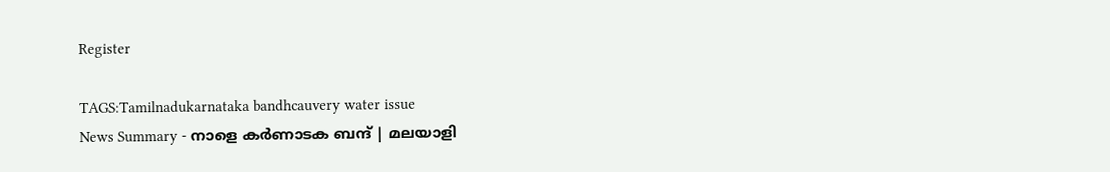Register

TAGS:Tamilnadukarnataka bandhcauvery water issue
News Summary - നാളെ കർണാടക ബന്ദ് | മലയാളി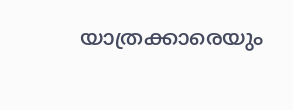യാത്രക്കാരെയും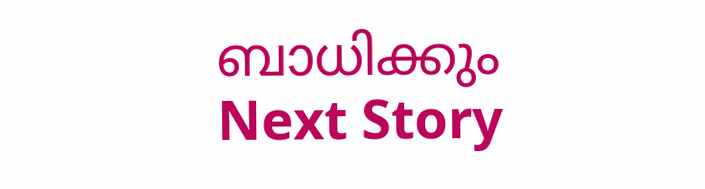ബാധിക്കും
Next Story